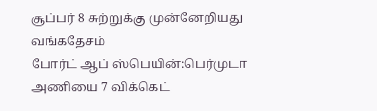சூப்பர் 8 சுற்றுக்கு முன்னேறியது வங்கதேசம்
போர்ட் ஆப் ஸ்பெயின்:பெர்முடா அணியை 7 விக்கெட்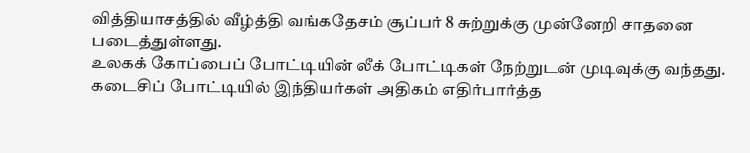வித்தியாசத்தில் வீழ்த்தி வங்கதேசம் சூப்பர் 8 சுற்றுக்கு முன்னேறி சாதனை படைத்துள்ளது.
உலகக் கோப்பைப் போட்டியின் லீக் போட்டிகள் நேற்றுடன் முடிவுக்கு வந்தது. கடைசிப் போட்டியில் இந்தியர்கள் அதிகம் எதிர்பார்த்த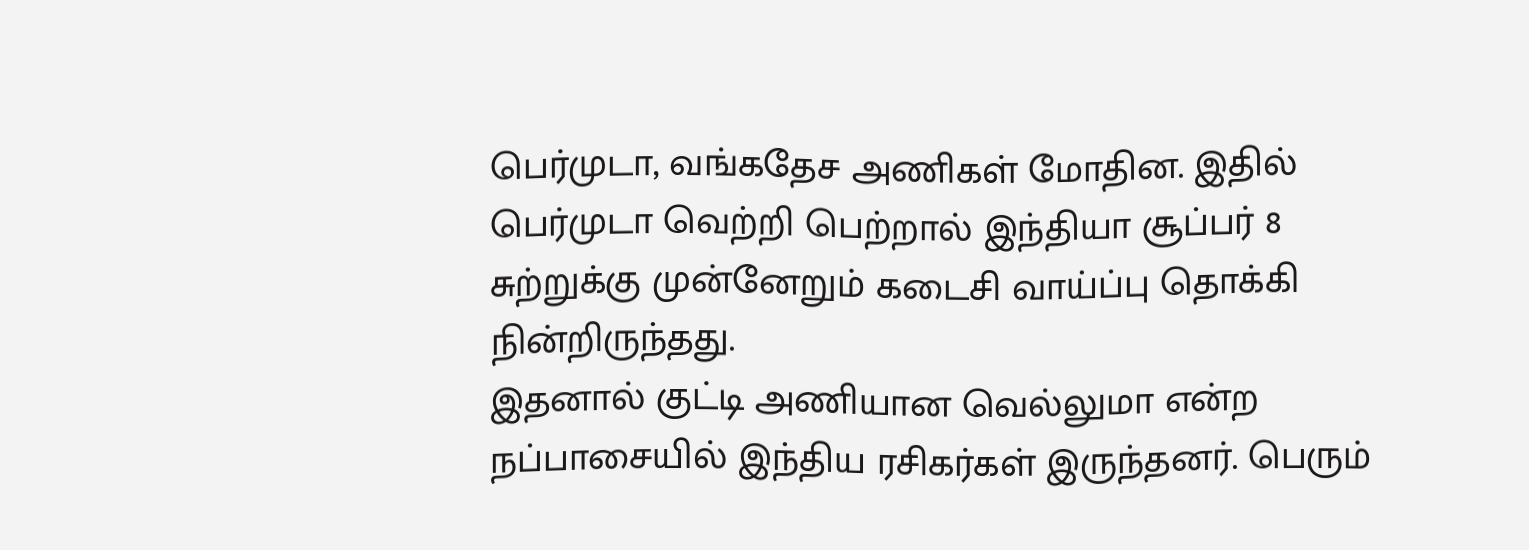பெர்முடா, வங்கதேச அணிகள் மோதின. இதில் பெர்முடா வெற்றி பெற்றால் இந்தியா சூப்பர் 8 சுற்றுக்கு முன்னேறும் கடைசி வாய்ப்பு தொக்கி நின்றிருந்தது.
இதனால் குட்டி அணியான வெல்லுமா என்ற நப்பாசையில் இந்திய ரசிகர்கள் இருந்தனர். பெரும்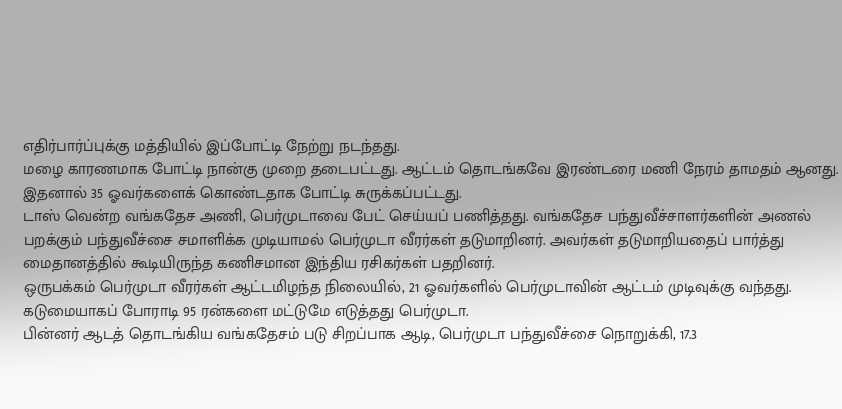எதிர்பார்ப்புக்கு மத்தியில் இப்போட்டி நேற்று நடந்தது.
மழை காரணமாக போட்டி நான்கு முறை தடைபட்டது. ஆட்டம் தொடங்கவே இரண்டரை மணி நேரம் தாமதம் ஆனது. இதனால் 35 ஓவர்களைக் கொண்டதாக போட்டி சுருக்கப்பட்டது.
டாஸ் வென்ற வங்கதேச அணி, பெர்முடாவை பேட் செய்யப் பணித்தது. வங்கதேச பந்துவீச்சாளர்களின் அணல் பறக்கும் பந்துவீச்சை சமாளிக்க முடியாமல் பெர்முடா வீரர்கள் தடுமாறினர். அவர்கள் தடுமாறியதைப் பார்த்து மைதானத்தில் கூடியிருந்த கணிசமான இந்திய ரசிகர்கள் பதறினர்.
ஒருபக்கம் பெர்முடா வீரர்கள் ஆட்டமிழந்த நிலையில், 21 ஓவர்களில் பெர்முடாவின் ஆட்டம் முடிவுக்கு வந்தது. கடுமையாகப் போராடி 95 ரன்களை மட்டுமே எடுத்தது பெர்முடா.
பின்னர் ஆடத் தொடங்கிய வங்கதேசம் படு சிறப்பாக ஆடி, பெர்முடா பந்துவீச்சை நொறுக்கி, 17.3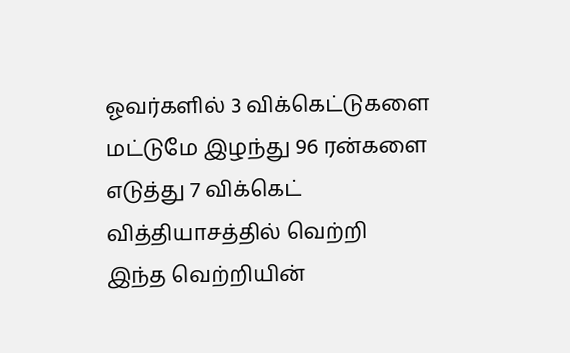ஓவர்களில் 3 விக்கெட்டுகளை மட்டுமே இழந்து 96 ரன்களை எடுத்து 7 விக்கெட் வித்தியாசத்தில் வெற்றி
இந்த வெற்றியின்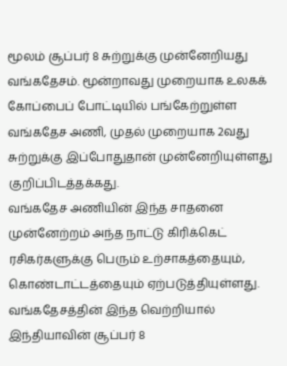மூலம் சூப்பர் 8 சுற்றுக்கு முன்னேறியது வங்கதேசம். மூன்றாவது முறையாக உலகக் கோப்பைப் போட்டியில் பங்கேற்றுள்ள வங்கதேச அணி, முதல் முறையாக 2வது சுற்றுக்கு இப்போதுதான் முன்னேறியுள்ளது குறிப்பிடத்தக்கது.
வங்கதேச அணியின் இந்த சாதனை முன்னேற்றம் அந்த நாட்டு கிரிக்கெட் ரசிகர்களுக்கு பெரும் உற்சாகத்தையும், கொண்டாட்டத்தையும் ஏற்படுத்தியுள்ளது.
வங்கதேசத்தின் இந்த வெற்றியால் இந்தியாவின் சூப்பர் 8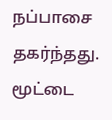நப்பாசை தகர்ந்தது. மூட்டை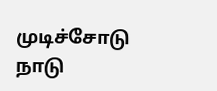முடிச்சோடு நாடு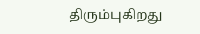திரும்புகிறது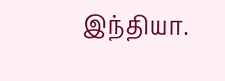இந்தியா.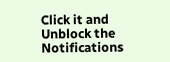Click it and Unblock the Notifications